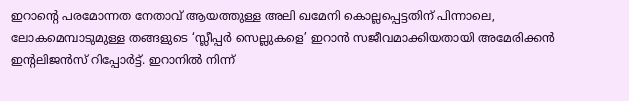ഇറാന്റെ പരമോന്നത നേതാവ് ആയത്തുള്ള അലി ഖമേനി കൊല്ലപ്പെട്ടതിന് പിന്നാലെ, ലോകമെമ്പാടുമുള്ള തങ്ങളുടെ ‘സ്ലീപ്പർ സെല്ലുകളെ’ ഇറാൻ സജീവമാക്കിയതായി അമേരിക്കൻ ഇന്റലിജൻസ് റിപ്പോർട്ട്. ഇറാനിൽ നിന്ന്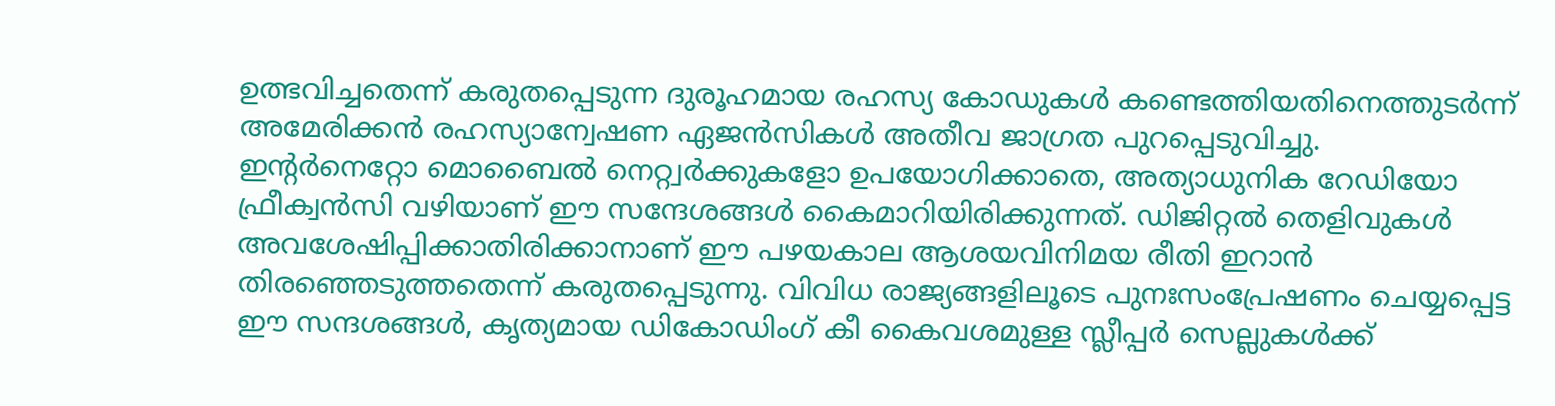ഉത്ഭവിച്ചതെന്ന് കരുതപ്പെടുന്ന ദുരൂഹമായ രഹസ്യ കോഡുകൾ കണ്ടെത്തിയതിനെത്തുടർന്ന് അമേരിക്കൻ രഹസ്യാന്വേഷണ ഏജൻസികൾ അതീവ ജാഗ്രത പുറപ്പെടുവിച്ചു.
ഇന്റർനെറ്റോ മൊബൈൽ നെറ്റ്വർക്കുകളോ ഉപയോഗിക്കാതെ, അത്യാധുനിക റേഡിയോ ഫ്രീക്വൻസി വഴിയാണ് ഈ സന്ദേശങ്ങൾ കൈമാറിയിരിക്കുന്നത്. ഡിജിറ്റൽ തെളിവുകൾ അവശേഷിപ്പിക്കാതിരിക്കാനാണ് ഈ പഴയകാല ആശയവിനിമയ രീതി ഇറാൻ തിരഞ്ഞെടുത്തതെന്ന് കരുതപ്പെടുന്നു. വിവിധ രാജ്യങ്ങളിലൂടെ പുനഃസംപ്രേഷണം ചെയ്യപ്പെട്ട ഈ സന്ദശങ്ങൾ, കൃത്യമായ ഡികോഡിംഗ് കീ കൈവശമുള്ള സ്ലീപ്പർ സെല്ലുകൾക്ക്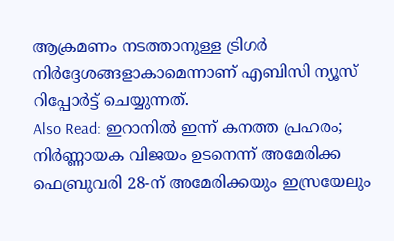ആക്രമണം നടത്താനുള്ള ട്രിഗർ നിർദ്ദേശങ്ങളാകാമെന്നാണ് എബിസി ന്യൂസ് റിപ്പോർട്ട് ചെയ്യുന്നത്.
Also Read: ഇറാനിൽ ഇന്ന് കനത്ത പ്രഹരം; നിർണ്ണായക വിജയം ഉടനെന്ന് അമേരിക്ക
ഫെബ്രുവരി 28-ന് അമേരിക്കയും ഇസ്രയേലും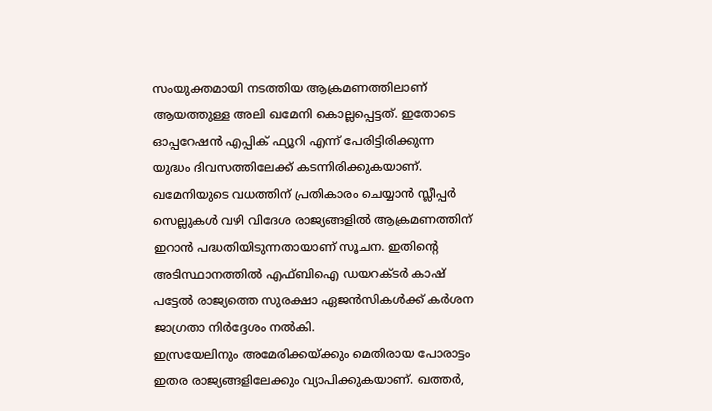സംയുക്തമായി നടത്തിയ ആക്രമണത്തിലാണ് ആയത്തുള്ള അലി ഖമേനി കൊല്ലപ്പെട്ടത്. ഇതോടെ ഓപ്പറേഷൻ എപ്പിക് ഫ്യൂറി എന്ന് പേരിട്ടിരിക്കുന്ന യുദ്ധം ദിവസത്തിലേക്ക് കടന്നിരിക്കുകയാണ്. ഖമേനിയുടെ വധത്തിന് പ്രതികാരം ചെയ്യാൻ സ്ലീപ്പർ സെല്ലുകൾ വഴി വിദേശ രാജ്യങ്ങളിൽ ആക്രമണത്തിന് ഇറാൻ പദ്ധതിയിടുന്നതായാണ് സൂചന. ഇതിന്റെ അടിസ്ഥാനത്തിൽ എഫ്ബിഐ ഡയറക്ടർ കാഷ് പട്ടേൽ രാജ്യത്തെ സുരക്ഷാ ഏജൻസികൾക്ക് കർശന ജാഗ്രതാ നിർദ്ദേശം നൽകി.
ഇസ്രയേലിനും അമേരിക്കയ്ക്കും മെതിരായ പോരാട്ടം ഇതര രാജ്യങ്ങളിലേക്കും വ്യാപിക്കുകയാണ്. ഖത്തർ,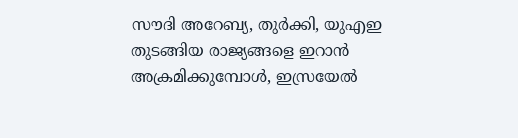സൗദി അറേബ്യ, തുർക്കി, യുഎഇ തുടങ്ങിയ രാജ്യങ്ങളെ ഇറാൻ അക്രമിക്കുമ്പോൾ, ഇസ്രയേൽ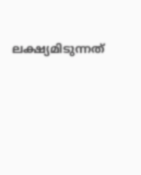ലക്ഷ്യമിടുന്നത്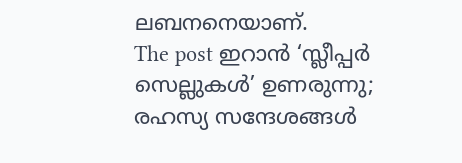ലബനനെയാണ്.
The post ഇറാൻ ‘സ്ലീപ്പർ സെല്ലുകൾ’ ഉണരുന്നു; രഹസ്യ സന്ദേശങ്ങൾ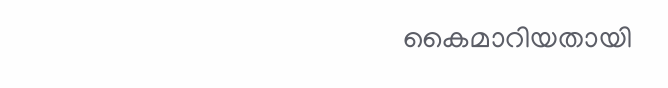കൈമാറിയതായി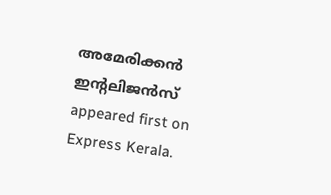അമേരിക്കൻ ഇന്റലിജൻസ് appeared first on Express Kerala.